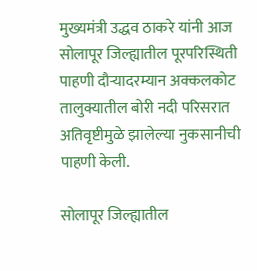मुख्यमंत्री उद्धव ठाकरे यांनी आज सोलापूर जिल्ह्यातील पूरपरिस्थिती पाहणी दौऱ्यादरम्यान अक्कलकोट तालुक्यातील बोरी नदी परिसरात अतिवृष्टीमुळे झालेल्या नुकसानीची पाहणी केली.

सोलापूर जिल्ह्यातील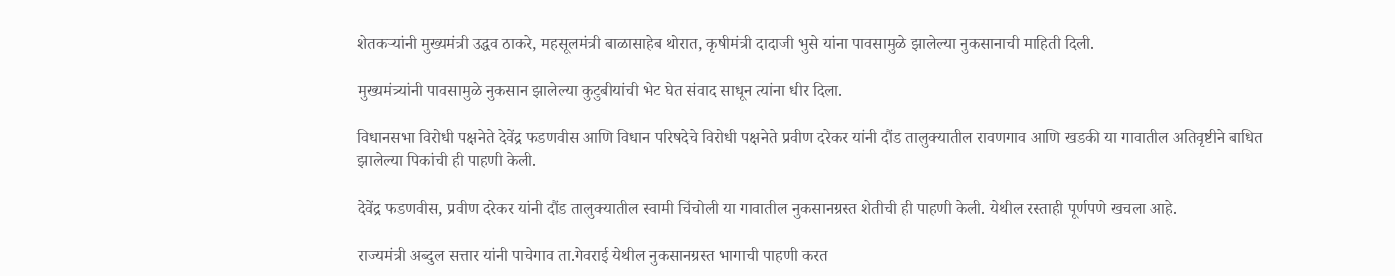शेतकऱ्यांनी मुख्यमंत्री उद्धव ठाकरे, महसूलमंत्री बाळासाहेब थोरात, कृषीमंत्री दादाजी भुसे यांना पावसामुळे झालेल्या नुकसानाची माहिती दिली.

मुख्यमंत्र्यांनी पावसामुळे नुकसान झालेल्या कुटुबीयांची भेट घेत संवाद साधून त्यांना धीर दिला.

विधानसभा विरोधी पक्षनेते देवेंद्र फडणवीस आणि विधान परिषदेचे विरोधी पक्षनेते प्रवीण दरेकर यांनी दौंड तालुक्यातील रावणगाव आणि खडकी या गावातील अतिवृष्टीने बाधित झालेल्या पिकांची ही पाहणी केली.

देवेंद्र फडणवीस, प्रवीण दरेकर यांनी दौंड तालुक्यातील स्वामी चिंचोली या गावातील नुकसानग्रस्त शेतीची ही पाहणी केली. येथील रस्ताही पूर्णपणे खचला आहे.

राज्यमंत्री अब्दुल सत्तार यांनी पाचेगाव ता.गेवराई येथील नुकसानग्रस्त भागाची पाहणी करत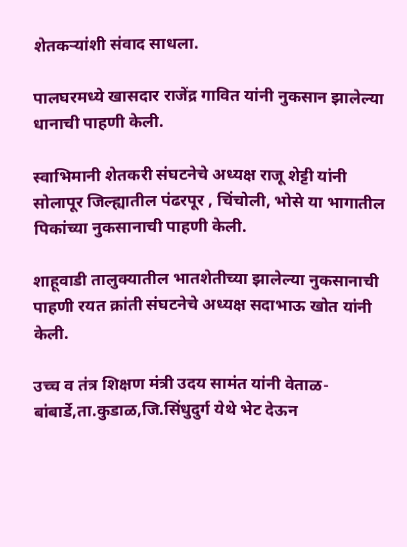शेतकऱ्यांशी संवाद साधला.

पालघरमध्ये खासदार राजेंद्र गावित यांनी नुकसान झालेल्या धानाची पाहणी केली.

स्वाभिमानी शेतकरी संघटनेचे अध्यक्ष राजू शेट्टी यांनी सोलापूर जिल्ह्यातील पंढरपूर , चिंचोली, भोसे या भागातील पिकांच्या नुकसानाची पाहणी केली.

शाहूवाडी तालुक्यातील भातशेतीच्या झालेल्या नुकसानाची पाहणी रयत क्रांती संघटनेचे अध्यक्ष सदाभाऊ खोत यांनी केली.

उच्च व तंत्र शिक्षण मंत्री उदय सामंत यांनी वेताळ-बांबार्डे,ता.कुडाळ,जि.सिंधुदुर्ग येथे भेट देऊन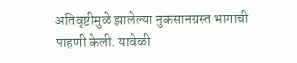अतिवृष्टीमुळे झालेल्या नुकसानग्रस्त भागाची पाहणी केली. यावेळी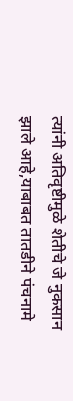त्यांनी अतिवृष्टीमुळे शेतीचे जे नुकसान झाले आहे,याबाबत तातडीने पंचनामे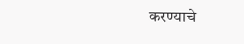करण्याचे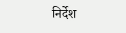निर्देश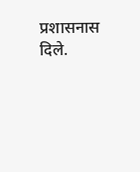प्रशासनास दिले.